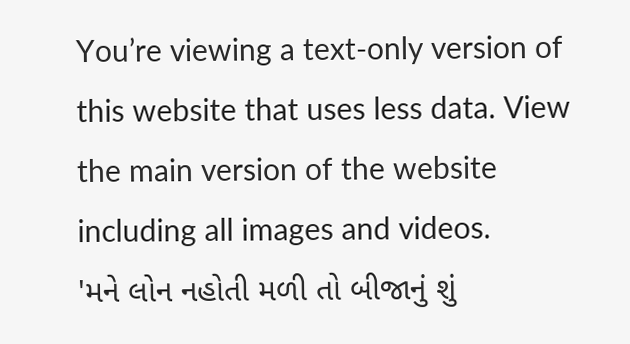You’re viewing a text-only version of this website that uses less data. View the main version of the website including all images and videos.
'મને લોન નહોતી મળી તો બીજાનું શું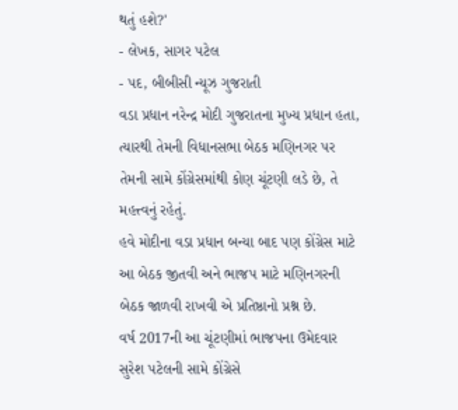થતું હશે?'
- લેખક, સાગર પટેલ
- પદ, બીબીસી ન્યૂઝ ગુજરાતી
વડા પ્રધાન નરેન્દ્ર મોદી ગુજરાતના મુખ્ય પ્રધાન હતા, ત્યારથી તેમની વિધાનસભા બેઠક મણિનગર પર તેમની સામે કોંગ્રેસમાંથી કોણ ચૂંટણી લડે છે, તે મહત્ત્વનું રહેતું.
હવે મોદીના વડા પ્રધાન બન્યા બાદ પણ કોંગ્રેસ માટે આ બેઠક જીતવી અને ભાજપ માટે મણિનગરની બેઠક જાળવી રાખવી એ પ્રતિષ્ઠાનો પ્રશ્ન છે.
વર્ષ 2017ની આ ચૂંટણીમાં ભાજપના ઉમેદવાર સુરેશ પટેલની સામે કોંગ્રેસે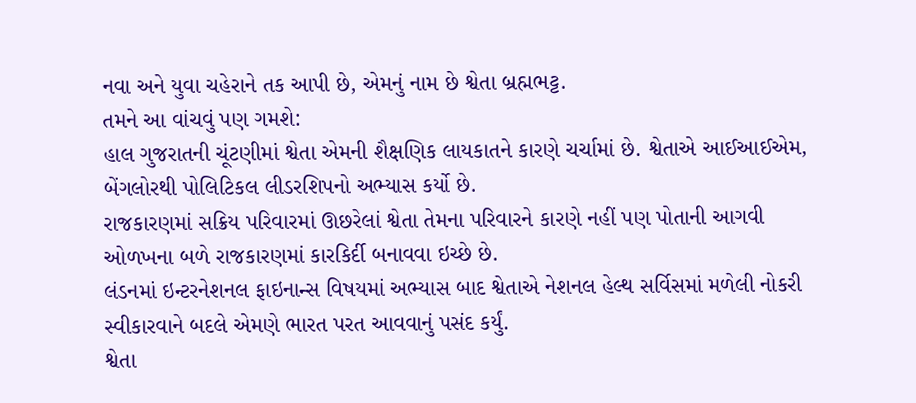નવા અને યુવા ચહેરાને તક આપી છે, એમનું નામ છે શ્વેતા બ્રહ્મભટ્ટ.
તમને આ વાંચવું પણ ગમશે:
હાલ ગુજરાતની ચૂંટણીમાં શ્વેતા એમની શૈક્ષણિક લાયકાતને કારણે ચર્ચામાં છે. શ્વેતાએ આઈઆઈએમ, બેંગલોરથી પોલિટિકલ લીડરશિપનો અભ્યાસ કર્યો છે.
રાજકારણમાં સક્રિય પરિવારમાં ઊછરેલાં શ્વેતા તેમના પરિવારને કારણે નહીં પણ પોતાની આગવી ઓળખના બળે રાજકારણમાં કારકિર્દી બનાવવા ઇચ્છે છે.
લંડનમાં ઇન્ટરનેશનલ ફાઇનાન્સ વિષયમાં અભ્યાસ બાદ શ્વેતાએ નેશનલ હેલ્થ સર્વિસમાં મળેલી નોકરી સ્વીકારવાને બદલે એમણે ભારત પરત આવવાનું પસંદ કર્યું.
શ્વેતા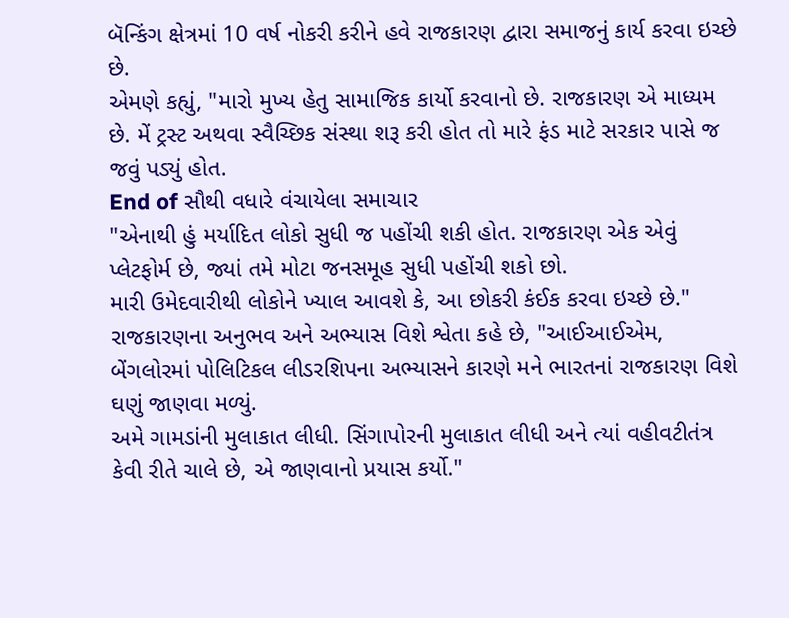બૅન્કિંગ ક્ષેત્રમાં 10 વર્ષ નોકરી કરીને હવે રાજકારણ દ્વારા સમાજનું કાર્ય કરવા ઇચ્છે છે.
એમણે કહ્યું, "મારો મુખ્ય હેતુ સામાજિક કાર્યો કરવાનો છે. રાજકારણ એ માધ્યમ છે. મેં ટ્રસ્ટ અથવા સ્વૈચ્છિક સંસ્થા શરૂ કરી હોત તો મારે ફંડ માટે સરકાર પાસે જ જવું પડ્યું હોત.
End of સૌથી વધારે વંચાયેલા સમાચાર
"એનાથી હું મર્યાદિત લોકો સુધી જ પહોંચી શકી હોત. રાજકારણ એક એવું પ્લેટફોર્મ છે, જ્યાં તમે મોટા જનસમૂહ સુધી પહોંચી શકો છો.
મારી ઉમેદવારીથી લોકોને ખ્યાલ આવશે કે, આ છોકરી કંઈક કરવા ઇચ્છે છે."
રાજકારણના અનુભવ અને અભ્યાસ વિશે શ્વેતા કહે છે, "આઈઆઈએમ, બેંગલોરમાં પોલિટિકલ લીડરશિપના અભ્યાસને કારણે મને ભારતનાં રાજકારણ વિશે ઘણું જાણવા મળ્યું.
અમે ગામડાંની મુલાકાત લીધી. સિંગાપોરની મુલાકાત લીધી અને ત્યાં વહીવટીતંત્ર કેવી રીતે ચાલે છે, એ જાણવાનો પ્રયાસ કર્યો."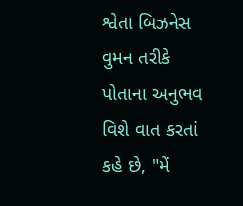શ્વેતા બિઝનેસ વુમન તરીકે પોતાના અનુભવ વિશે વાત કરતાં કહે છે, "મેં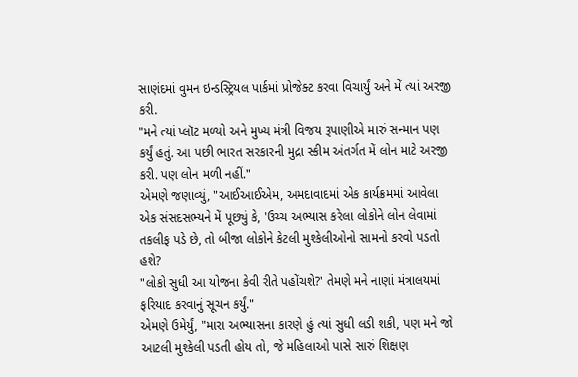સાણંદમાં વુમન ઇન્ડસ્ટ્રિયલ પાર્કમાં પ્રોજેક્ટ કરવા વિચાર્યું અને મેં ત્યાં અરજી કરી.
"મને ત્યાં પ્લૉટ મળ્યો અને મુખ્ય મંત્રી વિજય રૂપાણીએ મારું સન્માન પણ કર્યું હતું. આ પછી ભારત સરકારની મુદ્રા સ્કીમ અંતર્ગત મેં લોન માટે અરજી કરી. પણ લોન મળી નહીં."
એમણે જણાવ્યું, "આઈઆઈએમ, અમદાવાદમાં એક કાર્યક્રમમાં આવેલા એક સંસદસભ્યને મેં પૂછ્યું કે, 'ઉચ્ચ અભ્યાસ કરેલા લોકોને લોન લેવામાં તકલીફ પડે છે, તો બીજા લોકોને કેટલી મુશ્કેલીઓનો સામનો કરવો પડતો હશે?
"લોકો સુધી આ યોજના કેવી રીતે પહોંચશે?' તેમણે મને નાણાં મંત્રાલયમાં ફરિયાદ કરવાનું સૂચન કર્યું."
એમણે ઉમેર્યું, "મારા અભ્યાસના કારણે હું ત્યાં સુધી લડી શકી, પણ મને જો આટલી મુશ્કેલી પડતી હોય તો, જે મહિલાઓ પાસે સારું શિક્ષણ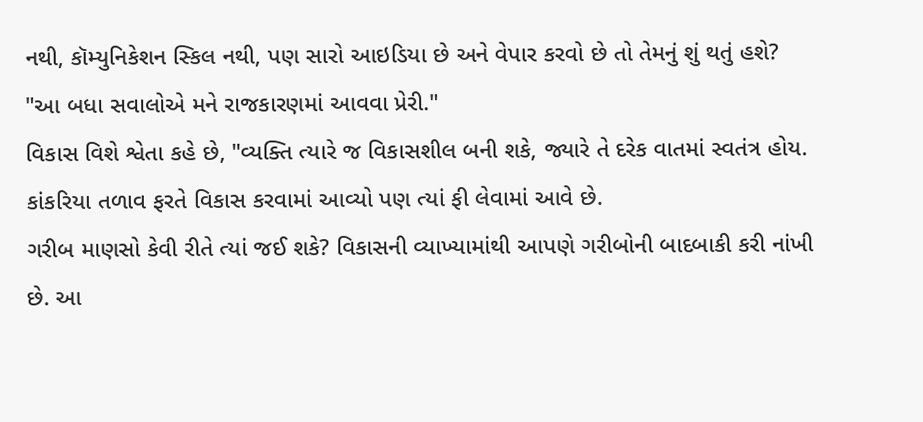નથી, કૉમ્યુનિકેશન સ્કિલ નથી, પણ સારો આઇડિયા છે અને વેપાર કરવો છે તો તેમનું શું થતું હશે?
"આ બધા સવાલોએ મને રાજકારણમાં આવવા પ્રેરી."
વિકાસ વિશે શ્વેતા કહે છે, "વ્યક્તિ ત્યારે જ વિકાસશીલ બની શકે, જ્યારે તે દરેક વાતમાં સ્વતંત્ર હોય. કાંકરિયા તળાવ ફરતે વિકાસ કરવામાં આવ્યો પણ ત્યાં ફી લેવામાં આવે છે.
ગરીબ માણસો કેવી રીતે ત્યાં જઈ શકે? વિકાસની વ્યાખ્યામાંથી આપણે ગરીબોની બાદબાકી કરી નાંખી છે. આ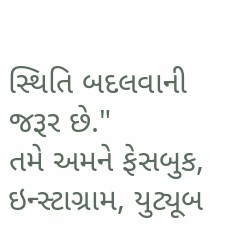સ્થિતિ બદલવાની જરૂર છે."
તમે અમને ફેસબુક, ઇન્સ્ટાગ્રામ, યુટ્યૂબ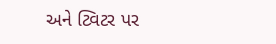અને ટ્વિટર પર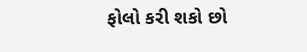ફોલો કરી શકો છો